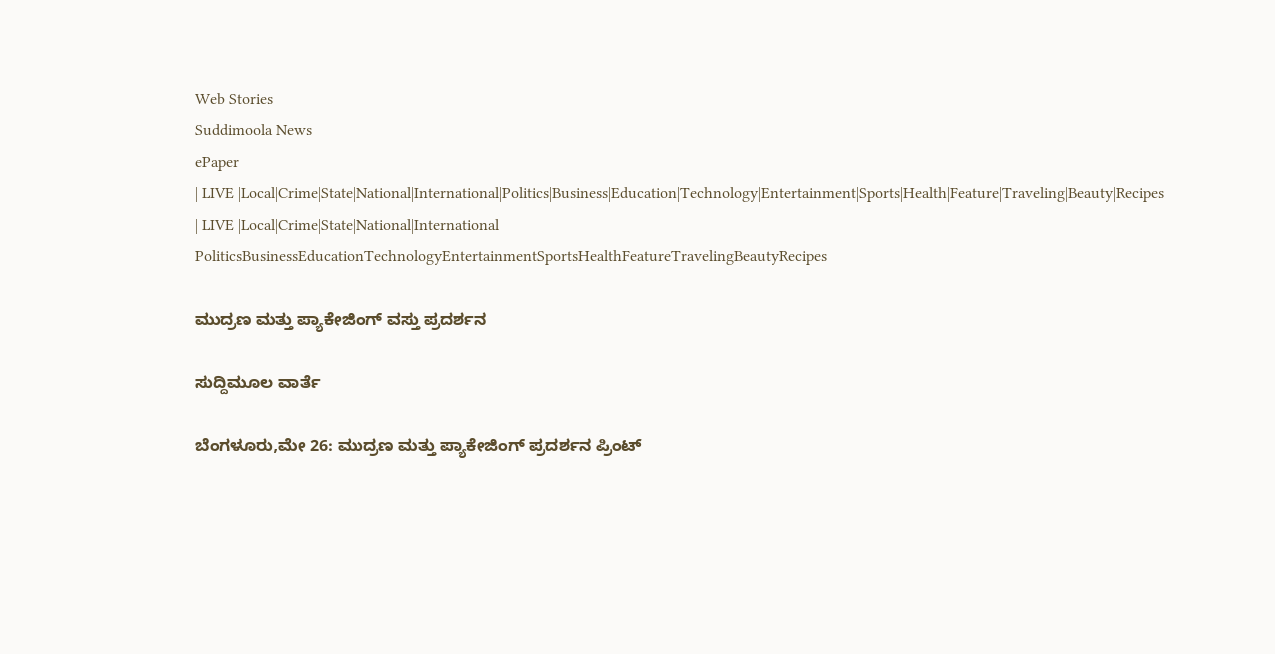Web Stories
Suddimoola News
ePaper
| LIVE |Local|Crime|State|National|International|Politics|Business|Education|Technology|Entertainment|Sports|Health|Feature|Traveling|Beauty|Recipes
| LIVE |Local|Crime|State|National|International
PoliticsBusinessEducationTechnologyEntertainmentSportsHealthFeatureTravelingBeautyRecipes

ಮುದ್ರಣ ಮತ್ತು ಪ್ಯಾಕೇಜಿಂಗ್ ವಸ್ತು ಪ್ರದರ್ಶನ

ಸುದ್ದಿಮೂಲ ವಾರ್ತೆ

ಬೆಂಗಳೂರು,ಮೇ 26: ಮುದ್ರಣ ಮತ್ತು ಪ್ಯಾಕೇಜಿಂಗ್ ಪ್ರದರ್ಶನ ಪ್ರಿಂಟ್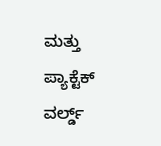ಮತ್ತು ಪ್ಯಾಕ್ಟೆಕ್ ವರ್ಲ್ಡ್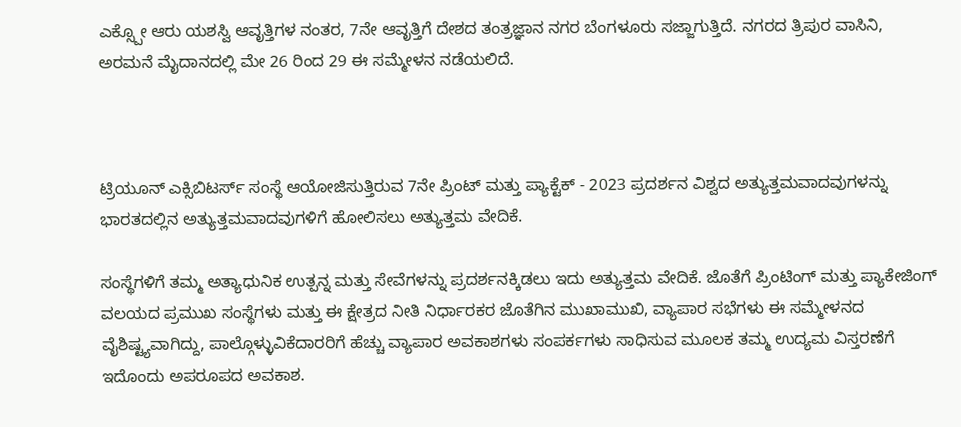ಎಕ್ಸ್ಪೋ ಆರು ಯಶಸ್ವಿ ಆವೃತ್ತಿಗಳ ನಂತರ, 7ನೇ ಆವೃತ್ತಿಗೆ ದೇಶದ ತಂತ್ರಜ್ಞಾನ ನಗರ ಬೆಂಗಳೂರು ಸಜ್ಜಾಗುತ್ತಿದೆ. ನಗರದ ತ್ರಿಪುರ ವಾಸಿನಿ, ಅರಮನೆ ಮೈದಾನದಲ್ಲಿ ಮೇ 26 ರಿಂದ 29 ಈ ಸಮ್ಮೇಳನ ನಡೆಯಲಿದೆ.



ಟ್ರಿಯೂನ್ ಎಕ್ಸಿಬಿಟರ್ಸ್ ಸಂಸ್ಥೆ ಆಯೋಜಿಸುತ್ತಿರುವ 7ನೇ ಪ್ರಿಂಟ್ ಮತ್ತು ಪ್ಯಾಕ್ಟೆಕ್ - 2023 ಪ್ರದರ್ಶನ ವಿಶ್ವದ ಅತ್ಯುತ್ತಮವಾದವುಗಳನ್ನು ಭಾರತದಲ್ಲಿನ ಅತ್ಯುತ್ತಮವಾದವುಗಳಿಗೆ ಹೋಲಿಸಲು ಅತ್ಯುತ್ತಮ ವೇದಿಕೆ.

ಸಂಸ್ಥೆಗಳಿಗೆ ತಮ್ಮ ಅತ್ಯಾಧುನಿಕ ಉತ್ಪನ್ನ ಮತ್ತು ಸೇವೆಗಳನ್ನು ಪ್ರದರ್ಶನಕ್ಕಿಡಲು ಇದು ಅತ್ಯುತ್ತಮ ವೇದಿಕೆ. ಜೊತೆಗೆ ಪ್ರಿಂಟಿಂಗ್ ಮತ್ತು ಪ್ಯಾಕೇಜಿಂಗ್ ವಲಯದ ಪ್ರಮುಖ ಸಂಸ್ಥೆಗಳು ಮತ್ತು ಈ ಕ್ಷೇತ್ರದ ನೀತಿ ನಿರ್ಧಾರಕರ ಜೊತೆಗಿನ ಮುಖಾಮುಖಿ, ವ್ಯಾಪಾರ ಸಭೆಗಳು ಈ ಸಮ್ಮೇಳನದ ವೈಶಿಷ್ಟ್ಯವಾಗಿದ್ದು, ಪಾಲ್ಗೊಳ್ಳುವಿಕೆದಾರರಿಗೆ ಹೆಚ್ಚು ವ್ಯಾಪಾರ ಅವಕಾಶಗಳು ಸಂಪರ್ಕಗಳು ಸಾಧಿಸುವ ಮೂಲಕ ತಮ್ಮ ಉದ್ಯಮ ವಿಸ್ತರಣೆಗೆ ಇದೊಂದು ಅಪರೂಪದ ಅವಕಾಶ.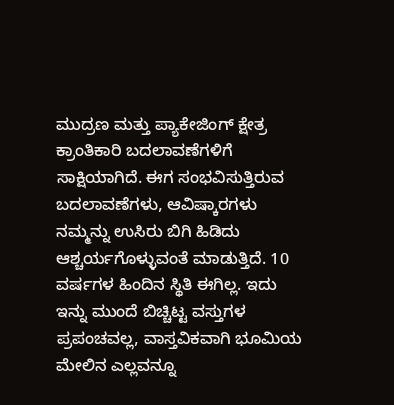ಮುದ್ರಣ ಮತ್ತು ಪ್ಯಾಕೇಜಿಂಗ್ ಕ್ಷೇತ್ರ ಕ್ರಾಂತಿಕಾರಿ ಬದಲಾವಣೆಗಳಿಗೆ ಸಾಕ್ಷಿಯಾಗಿದೆ. ಈಗ ಸಂಭವಿಸುತ್ತಿರುವ ಬದಲಾವಣೆಗಳು, ಆವಿಷ್ಕಾರಗಳು ನಮ್ಮನ್ನು ಉಸಿರು ಬಿಗಿ ಹಿಡಿದು ಆಶ್ಚರ್ಯಗೊಳ್ಳುವಂತೆ ಮಾಡುತ್ತಿದೆ. 10 ವರ್ಷಗಳ ಹಿಂದಿನ ಸ್ಥಿತಿ ಈಗಿಲ್ಲ. ಇದು ಇನ್ನು ಮುಂದೆ ಬಿಚ್ಚಿಟ್ಟ ವಸ್ತುಗಳ ಪ್ರಪಂಚವಲ್ಲ, ವಾಸ್ತವಿಕವಾಗಿ ಭೂಮಿಯ ಮೇಲಿನ ಎಲ್ಲವನ್ನೂ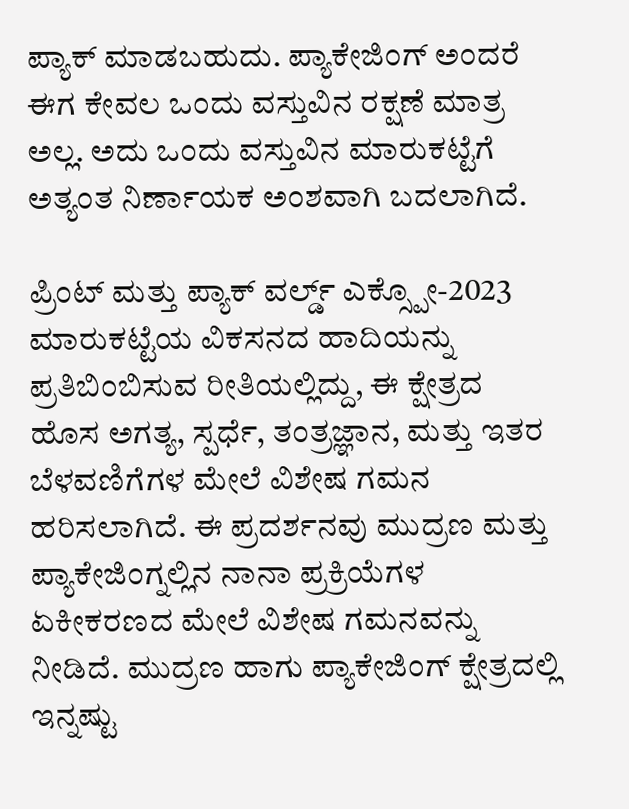ಪ್ಯಾಕ್ ಮಾಡಬಹುದು. ಪ್ಯಾಕೇಜಿಂಗ್ ಅಂದರೆ ಈಗ ಕೇವಲ ಒಂದು ವಸ್ತುವಿನ ರಕ್ಷಣೆ ಮಾತ್ರ ಅಲ್ಲ. ಅದು ಒಂದು ವಸ್ತುವಿನ ಮಾರುಕಟ್ಟೆಗೆ ಅತ್ಯಂತ ನಿರ್ಣಾಯಕ ಅಂಶವಾಗಿ ಬದಲಾಗಿದೆ.

ಪ್ರಿಂಟ್ ಮತ್ತು ಪ್ಯಾಕ್ ವರ್ಲ್ಡ್ ಎಕ್ಸ್ಪೋ-2023 ಮಾರುಕಟ್ಟೆಯ ವಿಕಸನದ ಹಾದಿಯನ್ನು ಪ್ರತಿಬಿಂಬಿಸುವ ರೀತಿಯಲ್ಲಿದ್ದು, ಈ ಕ್ಷೇತ್ರದ ಹೊಸ ಅಗತ್ಯ, ಸ್ಪರ್ಧೆ, ತಂತ್ರಜ್ಞಾನ, ಮತ್ತು ಇತರ ಬೆಳವಣಿಗೆಗಳ ಮೇಲೆ ವಿಶೇಷ ಗಮನ ಹರಿಸಲಾಗಿದೆ. ಈ ಪ್ರದರ್ಶನವು ಮುದ್ರಣ ಮತ್ತು ಪ್ಯಾಕೇಜಿಂಗ್ನಲ್ಲಿನ ನಾನಾ ಪ್ರಕ್ರಿಯೆಗಳ ಏಕೀಕರಣದ ಮೇಲೆ ವಿಶೇಷ ಗಮನವನ್ನು ನೀಡಿದೆ. ಮುದ್ರಣ ಹಾಗು ಪ್ಯಾಕೇಜಿಂಗ್ ಕ್ಷೇತ್ರದಲ್ಲಿ ಇನ್ನಷ್ಟು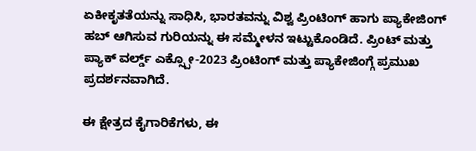ಏಕೀಕೃತತೆಯನ್ನು ಸಾಧಿಸಿ, ಭಾರತವನ್ನು ವಿಶ್ವ ಪ್ರಿಂಟಿಂಗ್ ಹಾಗು ಪ್ಯಾಕೇಜಿಂಗ್ ಹಬ್ ಆಗಿಸುವ ಗುರಿಯನ್ನು ಈ ಸಮ್ಮೇಳನ ಇಟ್ಟುಕೊಂಡಿದೆ. ಪ್ರಿಂಟ್ ಮತ್ತು ಪ್ಯಾಕ್ ವರ್ಲ್ಡ್ ಎಕ್ಸ್ಪೋ-2023 ಪ್ರಿಂಟಿಂಗ್ ಮತ್ತು ಪ್ಯಾಕೇಜಿಂಗ್ಗೆ ಪ್ರಮುಖ ಪ್ರದರ್ಶನವಾಗಿದೆ.

ಈ ಕ್ಷೇತ್ರದ ಕೈಗಾರಿಕೆಗಳು, ಈ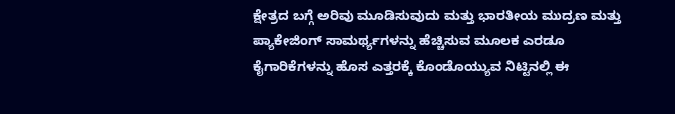ಕ್ಷೇತ್ರದ ಬಗ್ಗೆ ಅರಿವು ಮೂಡಿಸುವುದು ಮತ್ತು ಭಾರತೀಯ ಮುದ್ರಣ ಮತ್ತು ಪ್ಯಾಕೇಜಿಂಗ್ ಸಾಮರ್ಥ್ಯಗಳನ್ನು ಹೆಚ್ಚಿಸುವ ಮೂಲಕ ಎರಡೂ ಕೈಗಾರಿಕೆಗಳನ್ನು ಹೊಸ ಎತ್ತರಕ್ಕೆ ಕೊಂಡೊಯ್ಯುವ ನಿಟ್ಟಿನಲ್ಲಿ ಈ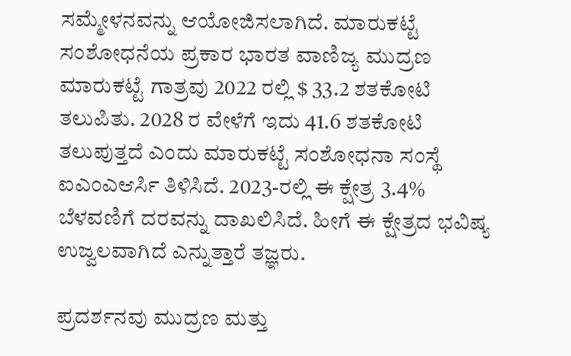ಸಮ್ಮೇಳನವನ್ನು ಆಯೋಜಿಸಲಾಗಿದೆ. ಮಾರುಕಟ್ಟೆ ಸಂಶೋಧನೆಯ ಪ್ರಕಾರ ಭಾರತ ವಾಣಿಜ್ಯ ಮುದ್ರಣ ಮಾರುಕಟ್ಟೆ ಗಾತ್ರವು 2022 ರಲ್ಲಿ $ 33.2 ಶತಕೋಟಿ ತಲುಪಿತು. 2028 ರ ವೇಳೆಗೆ ಇದು 41.6 ಶತಕೋಟಿ ತಲುಪುತ್ತದೆ ಎಂದು ಮಾರುಕಟ್ಟೆ ಸಂಶೋಧನಾ ಸಂಸ್ಥೆ ಐಎಂಎಆರ್ಸಿ ತಿಳಿಸಿದೆ. 2023-ರಲ್ಲಿ ಈ ಕ್ಷೇತ್ರ 3.4% ಬೆಳವಣಿಗೆ ದರವನ್ನು ದಾಖಲಿಸಿದೆ. ಹೀಗೆ ಈ ಕ್ಷೇತ್ರದ ಭವಿಷ್ಯ ಉಜ್ವಲವಾಗಿದೆ ಎನ್ನುತ್ತಾರೆ ತಜ್ಞರು.

ಪ್ರದರ್ಶನವು ಮುದ್ರಣ ಮತ್ತು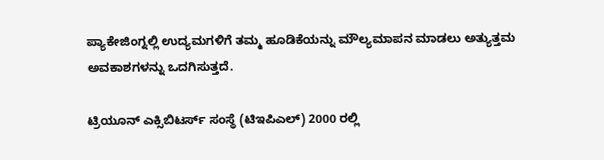ಪ್ಯಾಕೇಜಿಂಗ್ನಲ್ಲಿ ಉದ್ಯಮಗಳಿಗೆ ತಮ್ಮ ಹೂಡಿಕೆಯನ್ನು ಮೌಲ್ಯಮಾಪನ ಮಾಡಲು ಅತ್ಯುತ್ತಮ ಅವಕಾಶಗಳನ್ನು ಒದಗಿಸುತ್ತದೆ.

ಟ್ರಿಯೂನ್ ಎಕ್ಸಿಬಿಟರ್ಸ್ ಸಂಸ್ಥೆ (ಟಿಇಪಿಎಲ್) 2000 ರಲ್ಲಿ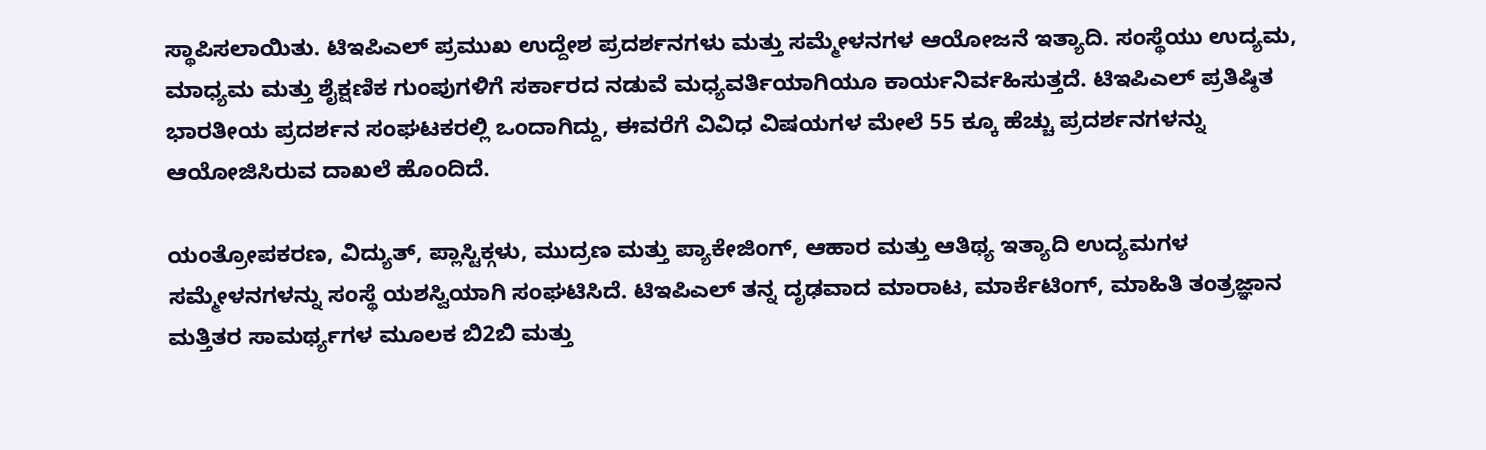ಸ್ಥಾಪಿಸಲಾಯಿತು. ಟಿಇಪಿಎಲ್ ಪ್ರಮುಖ ಉದ್ದೇಶ ಪ್ರದರ್ಶನಗಳು ಮತ್ತು ಸಮ್ಮೇಳನಗಳ ಆಯೋಜನೆ ಇತ್ಯಾದಿ. ಸಂಸ್ಥೆಯು ಉದ್ಯಮ, ಮಾಧ್ಯಮ ಮತ್ತು ಶೈಕ್ಷಣಿಕ ಗುಂಪುಗಳಿಗೆ ಸರ್ಕಾರದ ನಡುವೆ ಮಧ್ಯವರ್ತಿಯಾಗಿಯೂ ಕಾರ್ಯನಿರ್ವಹಿಸುತ್ತದೆ. ಟಿಇಪಿಎಲ್ ಪ್ರತಿಷ್ಠಿತ ಭಾರತೀಯ ಪ್ರದರ್ಶನ ಸಂಘಟಕರಲ್ಲಿ ಒಂದಾಗಿದ್ದು, ಈವರೆಗೆ ವಿವಿಧ ವಿಷಯಗಳ ಮೇಲೆ 55 ಕ್ಕೂ ಹೆಚ್ಚು ಪ್ರದರ್ಶನಗಳನ್ನು ಆಯೋಜಿಸಿರುವ ದಾಖಲೆ ಹೊಂದಿದೆ.

ಯಂತ್ರೋಪಕರಣ, ವಿದ್ಯುತ್, ಪ್ಲಾಸ್ಟಿಕ್ಗಳು, ಮುದ್ರಣ ಮತ್ತು ಪ್ಯಾಕೇಜಿಂಗ್, ಆಹಾರ ಮತ್ತು ಆತಿಥ್ಯ ಇತ್ಯಾದಿ ಉದ್ಯಮಗಳ ಸಮ್ಮೇಳನಗಳನ್ನು ಸಂಸ್ಥೆ ಯಶಸ್ವಿಯಾಗಿ ಸಂಘಟಿಸಿದೆ. ಟಿಇಪಿಎಲ್ ತನ್ನ ದೃಢವಾದ ಮಾರಾಟ, ಮಾರ್ಕೆಟಿಂಗ್, ಮಾಹಿತಿ ತಂತ್ರಜ್ಞಾನ ಮತ್ತಿತರ ಸಾಮರ್ಥ್ಯಗಳ ಮೂಲಕ ಬಿ2ಬಿ ಮತ್ತು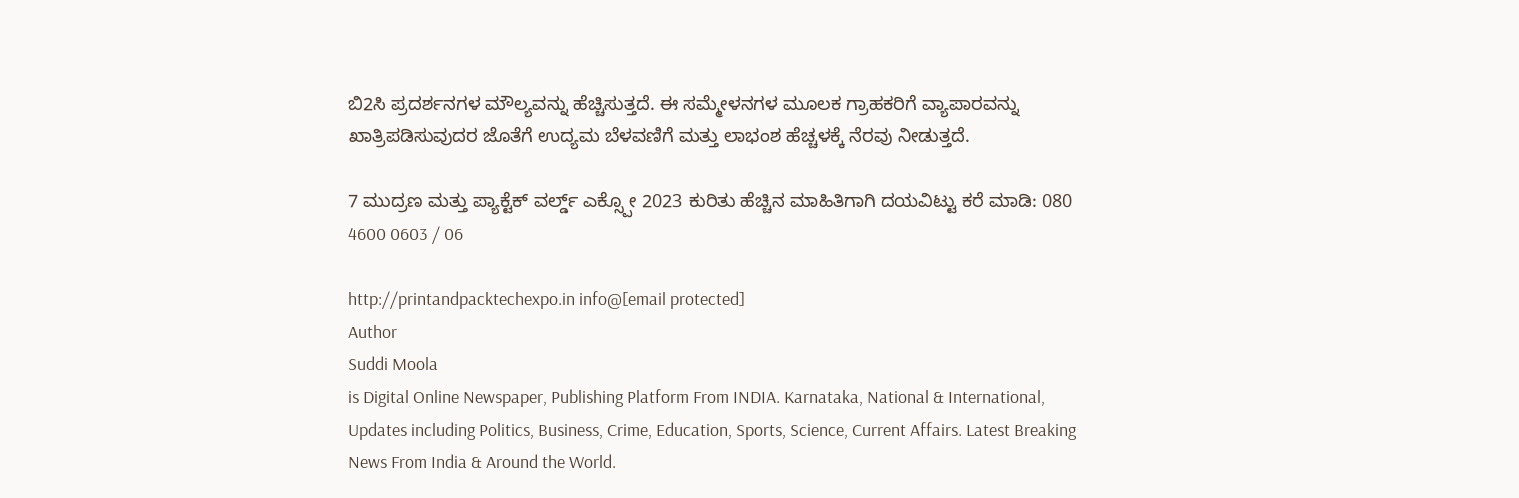ಬಿ2ಸಿ ಪ್ರದರ್ಶನಗಳ ಮೌಲ್ಯವನ್ನು ಹೆಚ್ಚಿಸುತ್ತದೆ. ಈ ಸಮ್ಮೇಳನಗಳ ಮೂಲಕ ಗ್ರಾಹಕರಿಗೆ ವ್ಯಾಪಾರವನ್ನು ಖಾತ್ರಿಪಡಿಸುವುದರ ಜೊತೆಗೆ ಉದ್ಯಮ ಬೆಳವಣಿಗೆ ಮತ್ತು ಲಾಭಂಶ ಹೆಚ್ಚಳಕ್ಕೆ ನೆರವು ನೀಡುತ್ತದೆ.

7 ಮುದ್ರಣ ಮತ್ತು ಪ್ಯಾಕ್ಟೆಕ್ ವರ್ಲ್ಡ್ ಎಕ್ಸ್ಪೋ 2023 ಕುರಿತು ಹೆಚ್ಚಿನ ಮಾಹಿತಿಗಾಗಿ ದಯವಿಟ್ಟು ಕರೆ ಮಾಡಿ: 080 4600 0603 / 06

http://printandpacktechexpo.in info@[email protected]
Author
Suddi Moola
is Digital Online Newspaper, Publishing Platform From INDIA. Karnataka, National & International, Updates including Politics, Business, Crime, Education, Sports, Science, Current Affairs. Latest Breaking News From India & Around the World.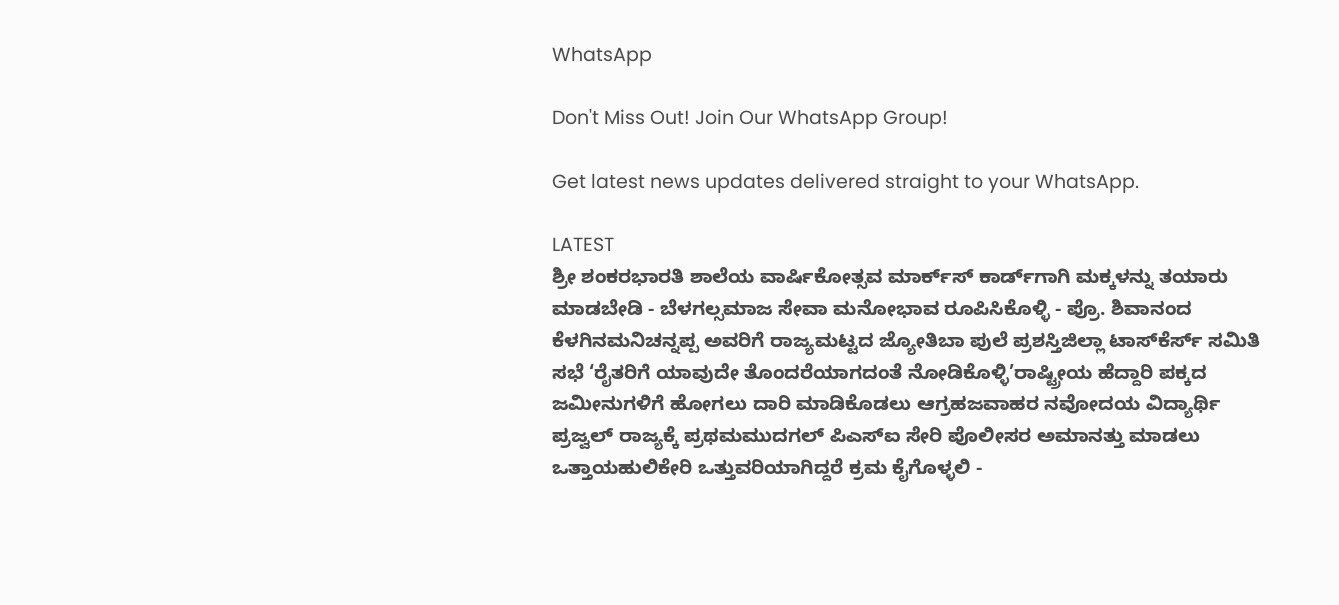WhatsApp

Don't Miss Out! Join Our WhatsApp Group!

Get latest news updates delivered straight to your WhatsApp.

LATEST
ಶ್ರೀ ಶಂಕರಭಾರತಿ ಶಾಲೆಯ ವಾರ್ಷಿಕೋತ್ಸವ ಮಾರ್ಕ್‌ಸ್‌ ಕಾರ್ಡ್‌ಗಾಗಿ ಮಕ್ಕಳನ್ನು ತಯಾರು ಮಾಡಬೇಡಿ - ಬೆಳಗಲ್ಸಮಾಜ ಸೇವಾ ಮನೋಭಾವ ರೂಪಿಸಿಕೊಳ್ಳಿ - ಪ್ರೊ. ಶಿವಾನಂದ ಕೆಳಗಿನಮನಿಚನ್ನಪ್ಪ ಅವರಿಗೆ ರಾಜ್ಯಮಟ್ಟದ ಜ್ಯೋತಿಬಾ ಪುಲೆ ಪ್ರಶಸ್ತಿಜಿಲ್ಲಾ ಟಾಸ್‌‌ಕೆರ್ಸ್ ಸಮಿತಿ ಸಭೆ ‘ರೈತರಿಗೆ ಯಾವುದೇ ತೊಂದರೆಯಾಗದಂತೆ ನೋಡಿಕೊಳ್ಳಿ’ರಾಷ್ಟ್ರೀಯ ಹೆದ್ದಾರಿ ಪಕ್ಕದ ಜಮೀನುಗಳಿಗೆ ಹೋಗಲು ದಾರಿ ಮಾಡಿಕೊಡಲು ಆಗ್ರಹಜವಾಹರ ನವೋದಯ ವಿದ್ಯಾರ್ಥಿ ಪ್ರಜ್ವಲ್ ರಾಜ್ಯಕ್ಕೆ ಪ್ರಥಮಮುದಗಲ್ ಪಿಎಸ್‌ಐ ಸೇರಿ ಪೊಲೀಸರ ಅಮಾನತ್ತು ಮಾಡಲು ಒತ್ತಾಯಹುಲಿಕೇರಿ ಒತ್ತುವರಿಯಾಗಿದ್ದರೆ ಕ್ರಮ ಕೈಗೊಳ್ಳಲಿ -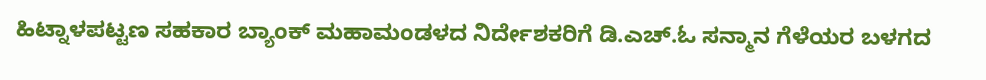ಹಿಟ್ನಾಳಪಟ್ಟಣ ಸಹಕಾರ ಬ್ಯಾಂಕ್ ಮಹಾಮಂಡಳದ ನಿರ್ದೇಶಕರಿಗೆ ಡಿ.ಎಚ್.ಓ ಸನ್ಮಾನ ಗೆಳೆಯರ ಬಳಗದ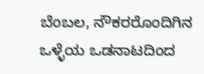ಬೆಂಬಲ, ನೌಕರರೊಂದಿಗಿನ ಒಳ್ಳೆಯ ಒಡನಾಟದಿಂದ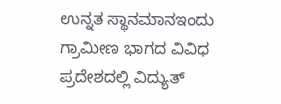ಉನ್ನತ ಸ್ಥಾನಮಾನಇಂದು ಗ್ರಾಮೀಣ ಭಾಗದ ವಿವಿಧ ಪ್ರದೇಶದಲ್ಲಿ ವಿದ್ಯುತ್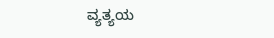ವ್ಯತ್ಯಯ